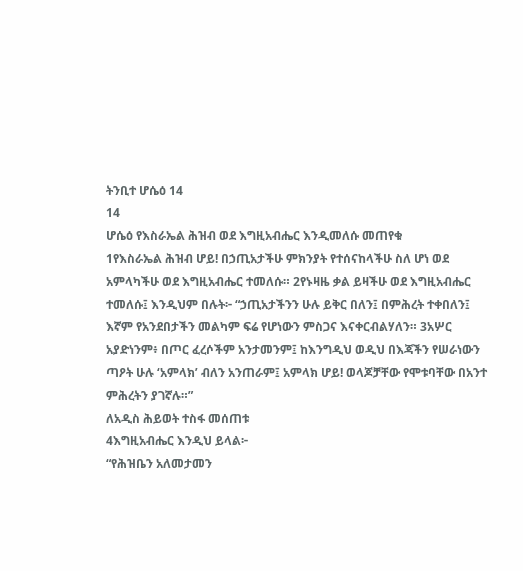ትንቢተ ሆሴዕ 14
14
ሆሴዕ የእስራኤል ሕዝብ ወደ እግዚአብሔር እንዲመለሱ መጠየቁ
1የእስራኤል ሕዝብ ሆይ! በኃጢአታችሁ ምክንያት የተሰናከላችሁ ስለ ሆነ ወደ አምላካችሁ ወደ እግዚአብሔር ተመለሱ። 2የኑዛዜ ቃል ይዛችሁ ወደ እግዚአብሔር ተመለሱ፤ እንዲህም በሉት፦ “ኃጢአታችንን ሁሉ ይቅር በለን፤ በምሕረት ተቀበለን፤ እኛም የአንደበታችን መልካም ፍሬ የሆነውን ምስጋና እናቀርብልሃለን። 3አሦር አያድነንም፥ በጦር ፈረሶችም አንታመንም፤ ከእንግዲህ ወዲህ በእጃችን የሠራነውን ጣዖት ሁሉ ‘አምላክ’ ብለን አንጠራም፤ አምላክ ሆይ! ወላጆቻቸው የሞቱባቸው በአንተ ምሕረትን ያገኛሉ።”
ለአዲስ ሕይወት ተስፋ መሰጠቱ
4እግዚአብሔር እንዲህ ይላል፦
“የሕዝቤን አለመታመን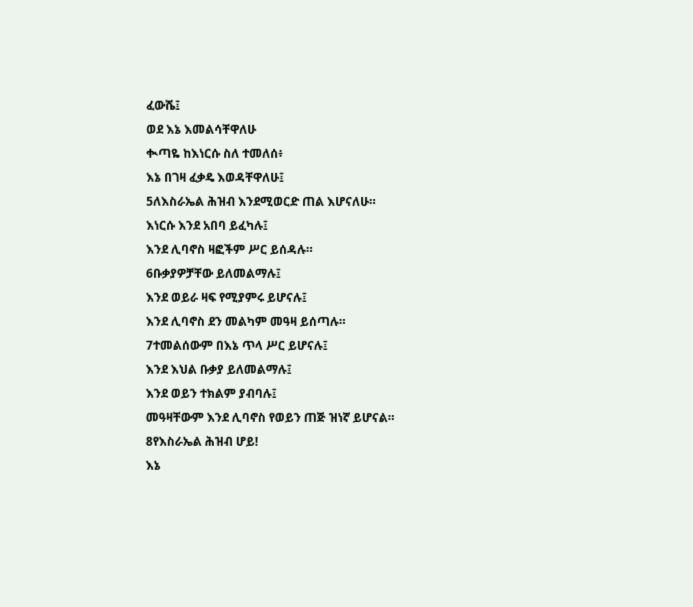ፈውሼ፤
ወደ እኔ እመልሳቸዋለሁ
ቊጣዬ ከእነርሱ ስለ ተመለሰ፥
እኔ በገዛ ፈቃዴ እወዳቸዋለሁ፤
5ለእስራኤል ሕዝብ እንደሚወርድ ጠል እሆናለሁ።
እነርሱ እንደ አበባ ይፈካሉ፤
እንደ ሊባኖስ ዛፎችም ሥር ይሰዳሉ።
6ቡቃያዎቻቸው ይለመልማሉ፤
እንደ ወይራ ዛፍ የሚያምሩ ይሆናሉ፤
እንደ ሊባኖስ ደን መልካም መዓዛ ይሰጣሉ።
7ተመልሰውም በእኔ ጥላ ሥር ይሆናሉ፤
እንደ እህል ቡቃያ ይለመልማሉ፤
እንደ ወይን ተክልም ያብባሉ፤
መዓዛቸውም እንደ ሊባኖስ የወይን ጠጅ ዝነኛ ይሆናል።
8የእስራኤል ሕዝብ ሆይ!
እኔ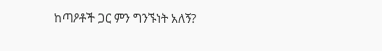ከጣዖቶች ጋር ምን ግንኙነት አለኝ?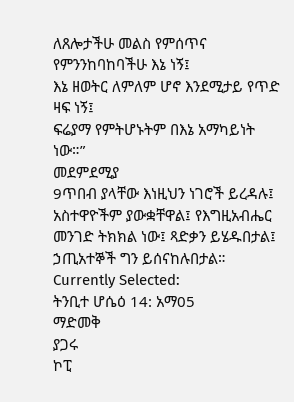ለጸሎታችሁ መልስ የምሰጥና የምንንከባከባችሁ እኔ ነኝ፤
እኔ ዘወትር ለምለም ሆኖ እንደሚታይ የጥድ ዛፍ ነኝ፤
ፍሬያማ የምትሆኑትም በእኔ አማካይነት ነው።”
መደምደሚያ
9ጥበብ ያላቸው እነዚህን ነገሮች ይረዳሉ፤ አስተዋዮችም ያውቋቸዋል፤ የእግዚአብሔር መንገድ ትክክል ነው፤ ጻድቃን ይሄዱበታል፤ ኃጢአተኞች ግን ይሰናከሉበታል።
Currently Selected:
ትንቢተ ሆሴዕ 14: አማ05
ማድመቅ
ያጋሩ
ኮፒ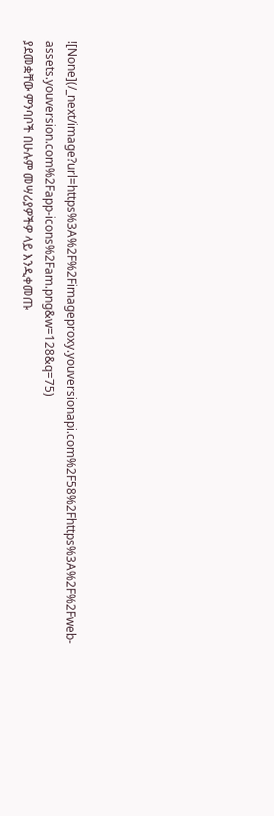![None](/_next/image?url=https%3A%2F%2Fimageproxy.youversionapi.com%2F58%2Fhttps%3A%2F%2Fweb-assets.youversion.com%2Fapp-icons%2Fam.png&w=128&q=75)
ያደመቋቸው ምንባቦች በሁሉም መሣሪያዎችዎ ላይ እንዲቀመጡ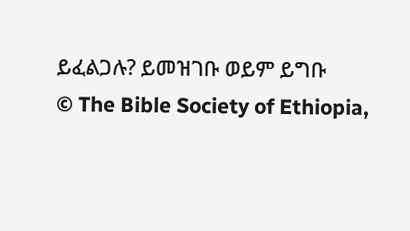ይፈልጋሉ? ይመዝገቡ ወይም ይግቡ
© The Bible Society of Ethiopia,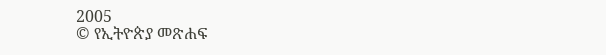2005
© የኢትዮጵያ መጽሐፍ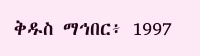ቅዱስ ማኅበር፥ 1997